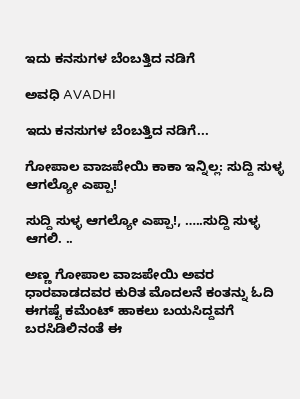ಇದು ಕನಸುಗಳ ಬೆಂಬತ್ತಿದ ನಡಿಗೆ‍

ಅವಧಿ AVADHI

ಇದು ಕನಸುಗಳ ಬೆಂಬತ್ತಿದ ನಡಿಗೆ...

ಗೋಪಾಲ ವಾಜಪೇಯಿ ಕಾಕಾ ಇನ್ನಿಲ್ಲ: ಸುದ್ದಿ ಸುಳ್ಳ ಆಗಲ್ಯೋ ಎಪ್ಪಾ!

ಸುದ್ದಿ ಸುಳ್ಳ ಆಗಲ್ಯೋ ಎಪ್ಪಾ!, …..ಸುದ್ದಿ ಸುಳ್ಳ ಆಗಲಿ. ..

ಅಣ್ಣ ಗೋಪಾಲ ವಾಜಪೇಯಿ ಅವರ ಧಾರವಾಡದವರ ಕುರಿತ ಮೊದಲನೆ ಕಂತನ್ನು ಓದಿ ಈಗಷ್ಟೆ ಕಮೆಂಟ್ ಹಾಕಲು ಬಯಸಿದ್ದವಗೆ ಬರಸಿಡಿಲಿನಂತೆ ಈ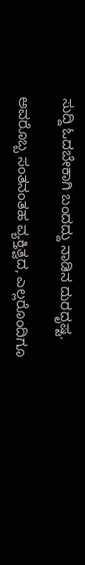ಸುದ್ದಿ ಓದಬೇಕಾಗಿ ಬಂದದ್ದು ನಾಡಿನ ದುರದೃಷ್ಟ.

ಅವರೊಬ್ಬ ಸಂತನಂತಹ ವ್ಯಕ್ತಿತ್ವದ, ಎಲ್ಲರೊಂದಿಗೂ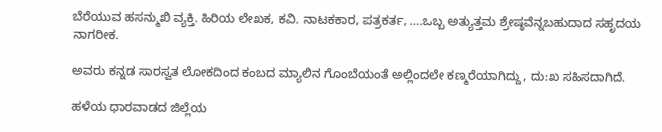ಬೆರೆಯುವ ಹಸನ್ಮುಖಿ ವ್ಯಕ್ತಿ. ಹಿರಿಯ ಲೇಖಕ, ಕವಿ. ನಾಟಕಕಾರ, ಪತ್ರಕರ್ತ, ….ಒಬ್ಬ ಅತ್ಯುತ್ತಮ ಶ್ರೇಷ್ಠವೆನ್ನಬಹುದಾದ ಸಹೃದಯ ನಾಗರೀಕ.

ಅವರು ಕನ್ನಡ ಸಾರಸ್ವತ ಲೋಕದಿಂದ ಕಂಬದ ಮ್ಯಾಲಿನ ಗೊಂಬೆಯಂತೆ ಅಲ್ಲಿಂದಲೇ ಕಣ್ಮರೆಯಾಗಿದ್ದು, ದು:ಖ ಸಹಿಸದಾಗಿದೆ.

ಹಳೆಯ ಧಾರವಾಡದ ಜಿಲ್ಲೆಯ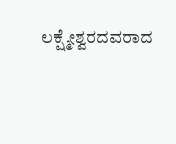ಲಕ್ಷ್ಮೇಶ್ವರದವರಾದ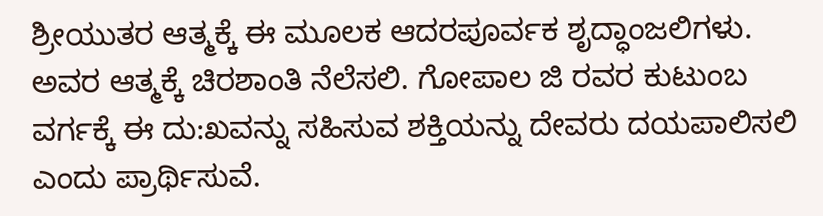ಶ್ರೀಯುತರ ಆತ್ಮಕ್ಕೆ ಈ ಮೂಲಕ ಆದರಪೂರ್ವಕ ಶೃದ್ಧಾಂಜಲಿಗಳು. ಅವರ ಆತ್ಮಕ್ಕೆ ಚಿರಶಾಂತಿ ನೆಲೆಸಲಿ. ಗೋಪಾಲ ಜಿ ರವರ ಕುಟುಂಬ ವರ್ಗಕ್ಕೆ ಈ ದು:ಖವನ್ನು ಸಹಿಸುವ ಶಕ್ತಿಯನ್ನು ದೇವರು ದಯಪಾಲಿಸಲಿ ಎಂದು ಪ್ರಾರ್ಥಿಸುವೆ.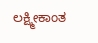ಲಕ್ಷ್ಮೀಕಾಂತ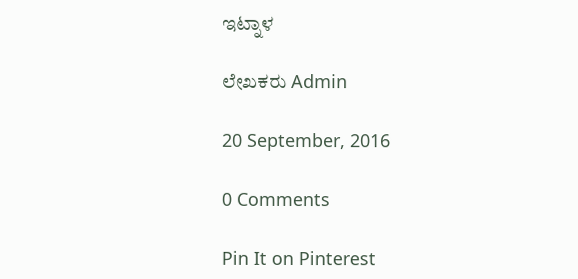ಇಟ್ನಾಳ

ಲೇಖಕರು Admin

20 September, 2016

0 Comments

Pin It on Pinterest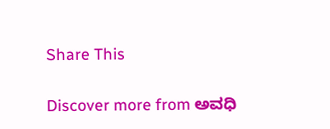Share This

Discover more from ಅವಧಿ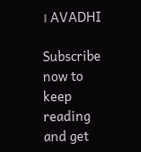। AVADHI

Subscribe now to keep reading and get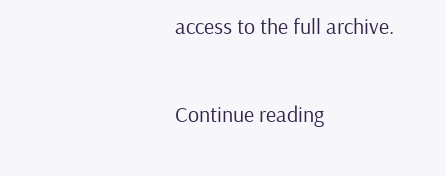access to the full archive.

Continue reading